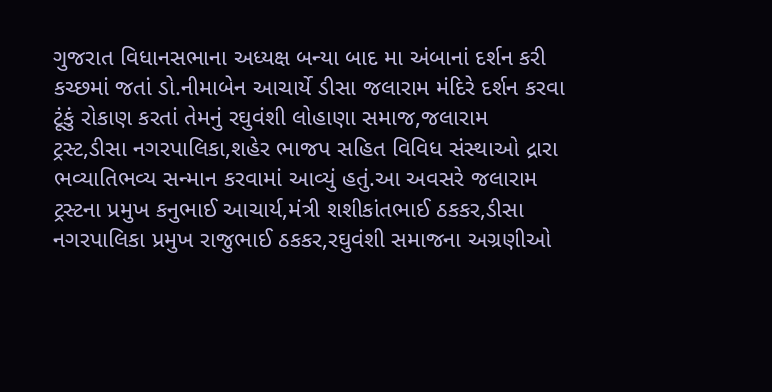ગુજરાત વિધાનસભાના અધ્યક્ષ બન્યા બાદ મા અંબાનાં દર્શન કરી કચ્છમાં જતાં ડો.નીમાબેન આચાર્યે ડીસા જલારામ મંદિરે દર્શન કરવા ટૂંકું રોકાણ કરતાં તેમનું રઘુવંશી લોહાણા સમાજ,જલારામ ટ્રસ્ટ,ડીસા નગરપાલિકા,શહેર ભાજપ સહિત વિવિધ સંસ્થાઓ દ્રારા ભવ્યાતિભવ્ય સન્માન કરવામાં આવ્યું હતું.આ અવસરે જલારામ ટ્રસ્ટના પ્રમુખ કનુભાઈ આચાર્ય,મંત્રી શશીકાંતભાઈ ઠકકર,ડીસા નગરપાલિકા પ્રમુખ રાજુભાઈ ઠકકર,રઘુવંશી સમાજના અગ્રણીઓ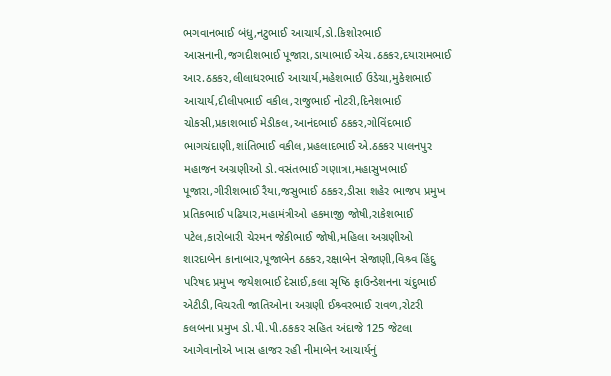ભગવાનભાઈ બંધુ,નટુભાઈ આચાર્ય,ડો.કિશોરભાઈ આસનાની,જગદીશભાઈ પૂજારા,ડાયાભાઈ એચ.ઠકકર,દયારામભાઈ આર.ઠકકર,લીલાધરભાઈ આચાર્ય,મહેશભાઈ ઉડેચા,મુકેશભાઈ આચાર્ય,દીલીપભાઈ વકીલ,રાજુભાઈ નોટરી,દિનેશભાઈ ચોકસી,પ્રકાશભાઈ મેડીકલ,આનંદભાઈ ઠકકર,ગોવિંદભાઈ ભાગચંદાણી,શાંતિભાઈ વકીલ,પ્રહલાદભાઈ એ.ઠકકર પાલનપુર મહાજન અગ્રણીઓ ડો.વસંતભાઈ ગણાત્રા,મહાસુખભાઈ પૂજારા,ગીરીશભાઈ રૈયા,જસુભાઈ ઠકકર,ડીસા શહેર ભાજપ પ્રમુખ પ્રતિકભાઈ પઢિયાર,મહામંત્રીઓ હકમાજી જોષી,રાકેશભાઈ પટેલ,કારોબારી ચેરમન જેકીભાઈ જોષી,મહિલા અગ્રણીઓ શારદાબેન કાનાબાર,પૂજાબેન ઠકકર,રક્ષાબેન સેજાણી,વિશ્ર્વ હિંદુ પરિષદ પ્રમુખ જયેશભાઈ દેસાઈ,કલા સૃષ્ઠિ ફાઉન્ડેશનના ચંદુભાઈ એટીડી,વિચરતી જાતિઓના અગ્રણી ઈશ્ર્વરભાઈ રાવળ,રોટરી કલબના પ્રમુખ ડો.પી.પી.ઠકકર સહિત અંદાજે 125 જેટલા આગેવાનોએ ખાસ હાજર રહી નીમાબેન આચાર્યનું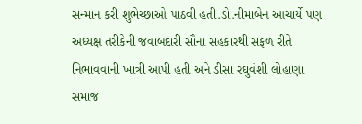સન્માન કરી શુભેચ્છાઓ પાઠવી હતી.ડો.નીમાબેન આચાર્યે પણ અધ્યક્ષ તરીકેની જવાબદારી સૌના સહકારથી સફળ રીતે નિભાવવાની ખાત્રી આપી હતી અને ડીસા રઘુવંશી લોહાણા સમાજ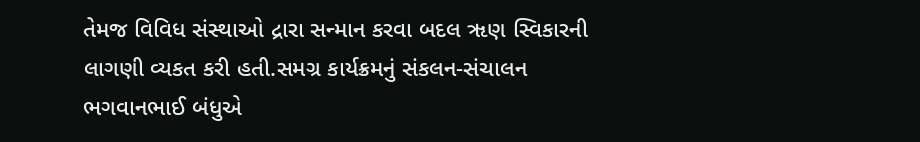તેમજ વિવિધ સંસ્થાઓ દ્રારા સન્માન કરવા બદલ ૠણ સ્વિકારની લાગણી વ્યકત કરી હતી.સમગ્ર કાર્યક્રમનું સંકલન-સંચાલન ભગવાનભાઈ બંધુએ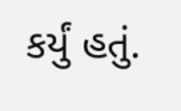કર્યું હતું.